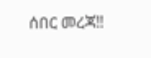ሰበር መረጃ‼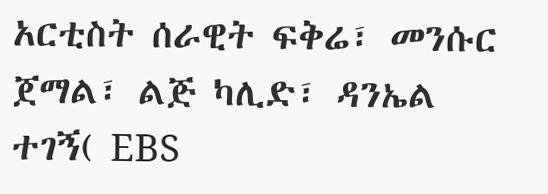አርቲስት ሰራዊት ፍቅሬ፣ መንሱር ጀማል፣ ልጅ ካሊድ፣ ዳንኤል ተገኝ( EBS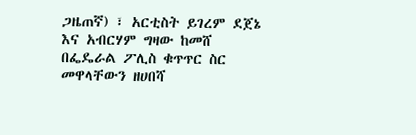ጋዜጠኛ) ፣ አርቲስት ይገረም ደጀኔ እና አብርሃም ግዛው ከመሸ በፌዴራል ፖሊስ ቁጥጥር ስር መዋላቸውን ዘሀበሻ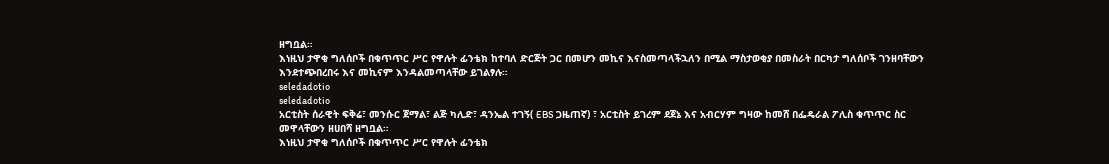ዘግቧል።
እነዚህ ታዋቂ ግለሰቦች በቁጥጥር ሥር የዋሉት ፊንቴክ ከተባለ ድርጅት ጋር በመሆን መኪና እናስመጣላችኋለን በሚል ማስታወቂያ በመስራት በርካታ ግለሰቦች ገንዘባቸውን እንደተጭበረበሩ እና መኪናም እንዳልመጣላቸው ይገልፃሉ።
seledadotio
seledadotio
አርቲስት ሰራዊት ፍቅሬ፣ መንሱር ጀማል፣ ልጅ ካሊድ፣ ዳንኤል ተገኝ( EBS ጋዜጠኛ) ፣ አርቲስት ይገረም ደጀኔ እና አብርሃም ግዛው ከመሸ በፌዴራል ፖሊስ ቁጥጥር ስር መዋላቸውን ዘሀበሻ ዘግቧል።
እነዚህ ታዋቂ ግለሰቦች በቁጥጥር ሥር የዋሉት ፊንቴክ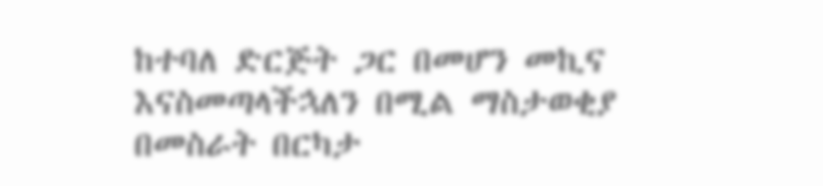ከተባለ ድርጅት ጋር በመሆን መኪና እናስመጣላችኋለን በሚል ማስታወቂያ በመስራት በርካታ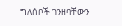ግለሰቦች ገንዘባቸውን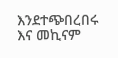እንደተጭበረበሩ እና መኪናም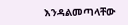እንዳልመጣላቸው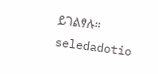ይገልፃሉ።
seledadotio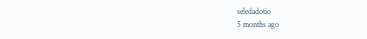seledadotio
5 months ago